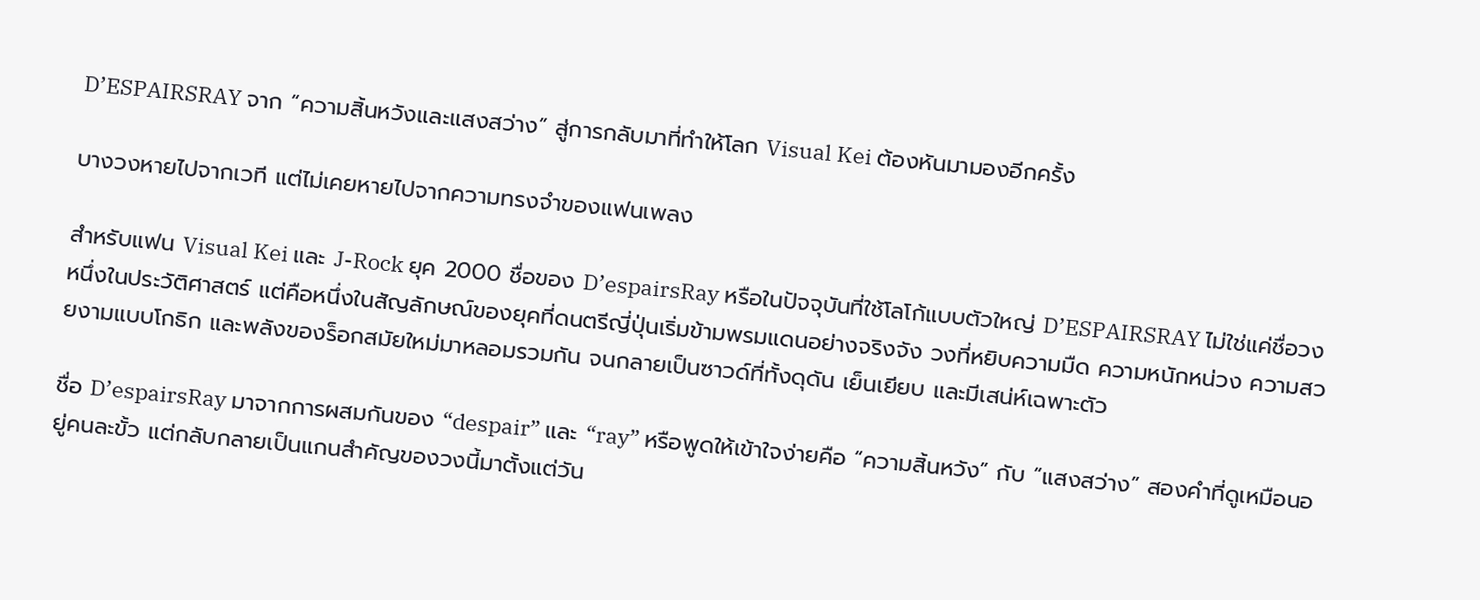D’ESPAIRSRAY จาก “ความสิ้นหวังและแสงสว่าง” สู่การกลับมาที่ทำให้โลก Visual Kei ต้องหันมามองอีกครั้ง

บางวงหายไปจากเวที แต่ไม่เคยหายไปจากความทรงจำของแฟนเพลง

สำหรับแฟน Visual Kei และ J-Rock ยุค 2000 ชื่อของ D’espairsRay หรือในปัจจุบันที่ใช้โลโก้แบบตัวใหญ่ D’ESPAIRSRAY ไม่ใช่แค่ชื่อวงหนึ่งในประวัติศาสตร์ แต่คือหนึ่งในสัญลักษณ์ของยุคที่ดนตรีญี่ปุ่นเริ่มข้ามพรมแดนอย่างจริงจัง วงที่หยิบความมืด ความหนักหน่วง ความสวยงามแบบโกธิก และพลังของร็อกสมัยใหม่มาหลอมรวมกัน จนกลายเป็นซาวด์ที่ทั้งดุดัน เย็นเยียบ และมีเสน่ห์เฉพาะตัว

ชื่อ D’espairsRay มาจากการผสมกันของ “despair” และ “ray” หรือพูดให้เข้าใจง่ายคือ “ความสิ้นหวัง” กับ “แสงสว่าง” สองคำที่ดูเหมือนอยู่คนละขั้ว แต่กลับกลายเป็นแกนสำคัญของวงนี้มาตั้งแต่วัน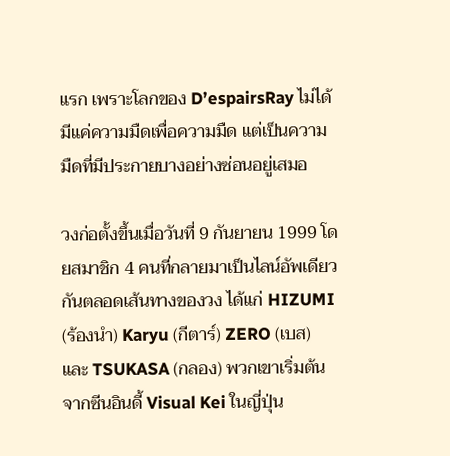แรก เพราะโลกของ D’espairsRay ไม่ได้มีแค่ความมืดเพื่อความมืด แต่เป็นความมืดที่มีประกายบางอย่างซ่อนอยู่เสมอ

วงก่อตั้งขึ้นเมื่อวันที่ 9 กันยายน 1999 โดยสมาชิก 4 คนที่กลายมาเป็นไลน์อัพเดียวกันตลอดเส้นทางของวง ได้แก่ HIZUMI (ร้องนำ) Karyu (กีตาร์) ZERO (เบส) และ TSUKASA (กลอง) พวกเขาเริ่มต้นจากซีนอินดี้ Visual Kei ในญี่ปุ่น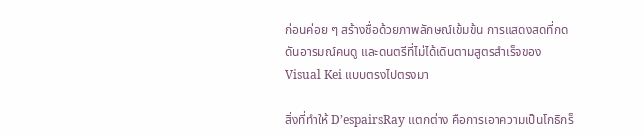ก่อนค่อย ๆ สร้างชื่อด้วยภาพลักษณ์เข้มข้น การแสดงสดที่กดดันอารมณ์คนดู และดนตรีที่ไม่ได้เดินตามสูตรสำเร็จของ Visual Kei แบบตรงไปตรงมา

สิ่งที่ทำให้ D’espairsRay แตกต่าง คือการเอาความเป็นโกธิกร็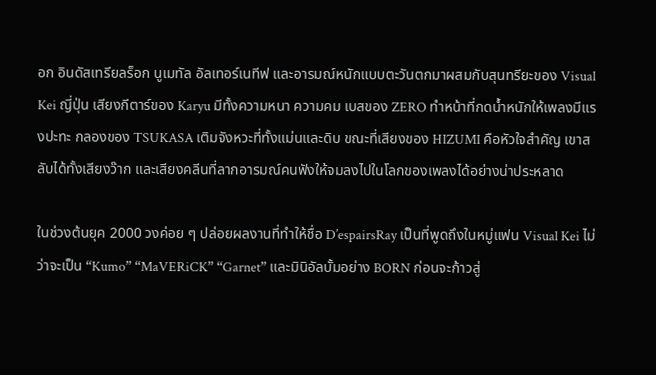อก อินดัสเทรียลร็อก นูเมทัล อัลเทอร์เนทีฟ และอารมณ์หนักแบบตะวันตกมาผสมกับสุนทรียะของ Visual Kei ญี่ปุ่น เสียงกีตาร์ของ Karyu มีทั้งความหนา ความคม เบสของ ZERO ทำหน้าที่กดน้ำหนักให้เพลงมีแรงปะทะ กลองของ TSUKASA เติมจังหวะที่ทั้งแม่นและดิบ ขณะที่เสียงของ HIZUMI คือหัวใจสำคัญ เขาสลับได้ทั้งเสียงว๊าก และเสียงคลีนที่ลากอารมณ์คนฟังให้จมลงไปในโลกของเพลงได้อย่างน่าประหลาด

ในช่วงต้นยุค 2000 วงค่อย ๆ ปล่อยผลงานที่ทำให้ชื่อ D’espairsRay เป็นที่พูดถึงในหมู่แฟน Visual Kei ไม่ว่าจะเป็น “Kumo” “MaVERiCK” “Garnet” และมินิอัลบั้มอย่าง BORN ก่อนจะก้าวสู่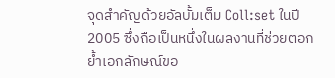จุดสำคัญด้วยอัลบั้มเต็ม Coll:set ในปี 2005 ซึ่งถือเป็นหนึ่งในผลงานที่ช่วยตอกย้ำเอกลักษณ์ขอ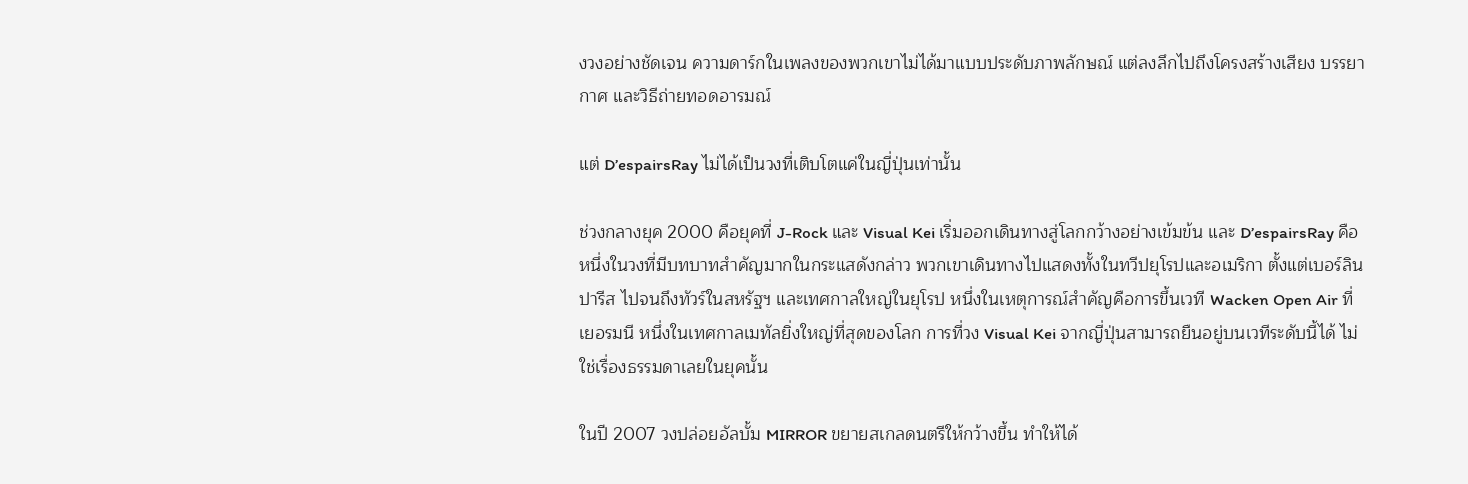งวงอย่างชัดเจน ความดาร์กในเพลงของพวกเขาไม่ได้มาแบบประดับภาพลักษณ์ แต่ลงลึกไปถึงโครงสร้างเสียง บรรยากาศ และวิธีถ่ายทอดอารมณ์

แต่ D’espairsRay ไม่ได้เป็นวงที่เติบโตแค่ในญี่ปุ่นเท่านั้น

ช่วงกลางยุค 2000 คือยุคที่ J-Rock และ Visual Kei เริ่มออกเดินทางสู่โลกกว้างอย่างเข้มข้น และ D’espairsRay คือหนึ่งในวงที่มีบทบาทสำคัญมากในกระแสดังกล่าว พวกเขาเดินทางไปแสดงทั้งในทวีปยุโรปและอเมริกา ตั้งแต่เบอร์ลิน ปารีส ไปจนถึงทัวร์ในสหรัฐฯ และเทศกาลใหญ่ในยุโรป หนึ่งในเหตุการณ์สำคัญคือการขึ้นเวที Wacken Open Air ที่เยอรมนี หนึ่งในเทศกาลเมทัลยิ่งใหญ่ที่สุดของโลก การที่วง Visual Kei จากญี่ปุ่นสามารถยืนอยู่บนเวทีระดับนี้ได้ ไม่ใช่เรื่องธรรมดาเลยในยุคนั้น

ในปี 2007 วงปล่อยอัลบั้ม MIRROR ขยายสเกลดนตรีให้กว้างขึ้น ทำให้ได้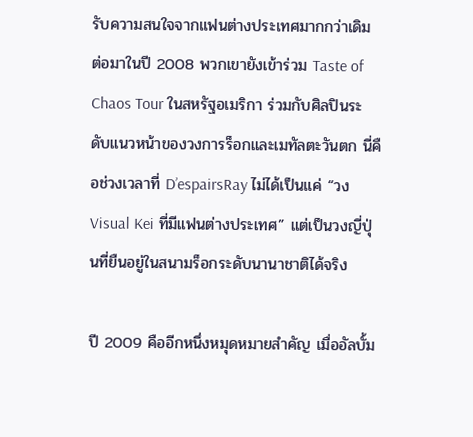รับความสนใจจากแฟนต่างประเทศมากกว่าเดิม ต่อมาในปี 2008 พวกเขายังเข้าร่วม Taste of Chaos Tour ในสหรัฐอเมริกา ร่วมกับศิลปินระดับแนวหน้าของวงการร็อกและเมทัลตะวันตก นี่คือช่วงเวลาที่ D’espairsRay ไม่ได้เป็นแค่ “วง Visual Kei ที่มีแฟนต่างประเทศ” แต่เป็นวงญี่ปุ่นที่ยืนอยู่ในสนามร็อกระดับนานาชาติได้จริง

ปี 2009 คืออีกหนึ่งหมุดหมายสำคัญ เมื่ออัลบั้ม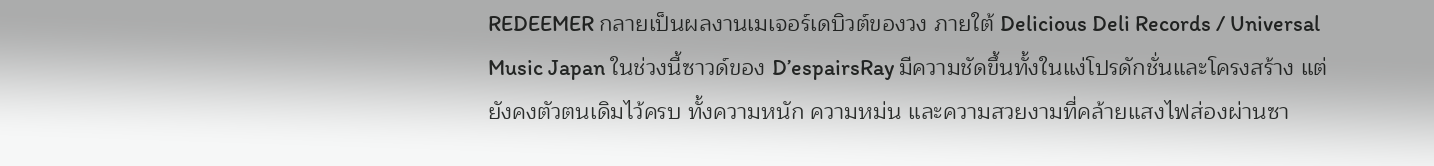REDEEMER กลายเป็นผลงานเมเจอร์เดบิวต์ของวง ภายใต้ Delicious Deli Records / Universal Music Japan ในช่วงนี้ซาวด์ของ D’espairsRay มีความชัดขึ้นทั้งในแง่โปรดักชั่นและโครงสร้าง แต่ยังคงตัวตนเดิมไว้ครบ ทั้งความหนัก ความหม่น และความสวยงามที่คล้ายแสงไฟส่องผ่านซา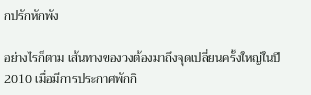กปรักหักพัง

อย่างไรก็ตาม เส้นทางของวงต้องมาถึงจุดเปลี่ยนครั้งใหญ่ในปี 2010 เมื่อมีการประกาศพักกิ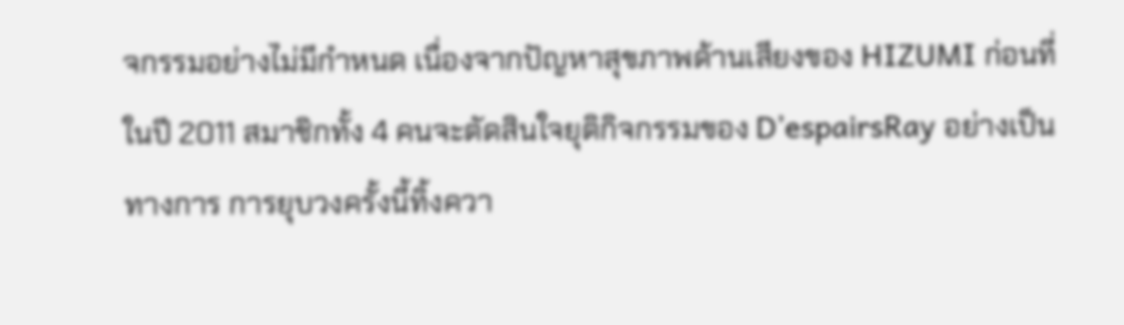จกรรมอย่างไม่มีกำหนด เนื่องจากปัญหาสุขภาพด้านเสียงของ HIZUMI ก่อนที่ในปี 2011 สมาชิกทั้ง 4 คนจะตัดสินใจยุติกิจกรรมของ D’espairsRay อย่างเป็นทางการ การยุบวงครั้งนี้ทิ้งควา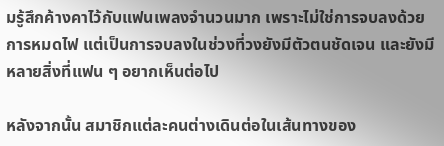มรู้สึกค้างคาไว้กับแฟนเพลงจำนวนมาก เพราะไม่ใช่การจบลงด้วยการหมดไฟ แต่เป็นการจบลงในช่วงที่วงยังมีตัวตนชัดเจน และยังมีหลายสิ่งที่แฟน ๆ อยากเห็นต่อไป

หลังจากนั้น สมาชิกแต่ละคนต่างเดินต่อในเส้นทางของ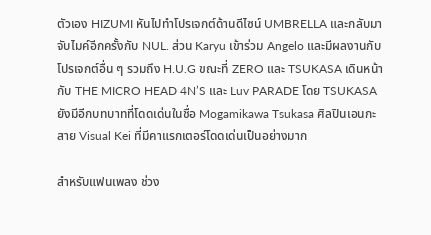ตัวเอง HIZUMI หันไปทำโปรเจกต์ด้านดีไซน์ UMBRELLA และกลับมาจับไมค์อีกครั้งกับ NUL. ส่วน Karyu เข้าร่วม Angelo และมีผลงานกับโปรเจกต์อื่น ๆ รวมถึง H.U.G ขณะที่ ZERO และ TSUKASA เดินหน้ากับ THE MICRO HEAD 4N’S และ Luv PARADE โดย TSUKASA ยังมีอีกบทบาทที่โดดเด่นในชื่อ Mogamikawa Tsukasa ศิลปินเอนกะสาย Visual Kei ที่มีคาแรกเตอร์โดดเด่นเป็นอย่างมาก

สำหรับแฟนเพลง ช่วง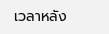เวลาหลัง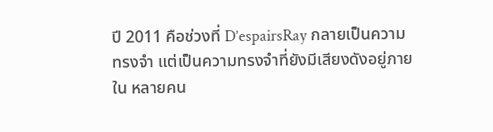ปี 2011 คือช่วงที่ D’espairsRay กลายเป็นความทรงจำ แต่เป็นความทรงจำที่ยังมีเสียงดังอยู่ภายใน หลายคน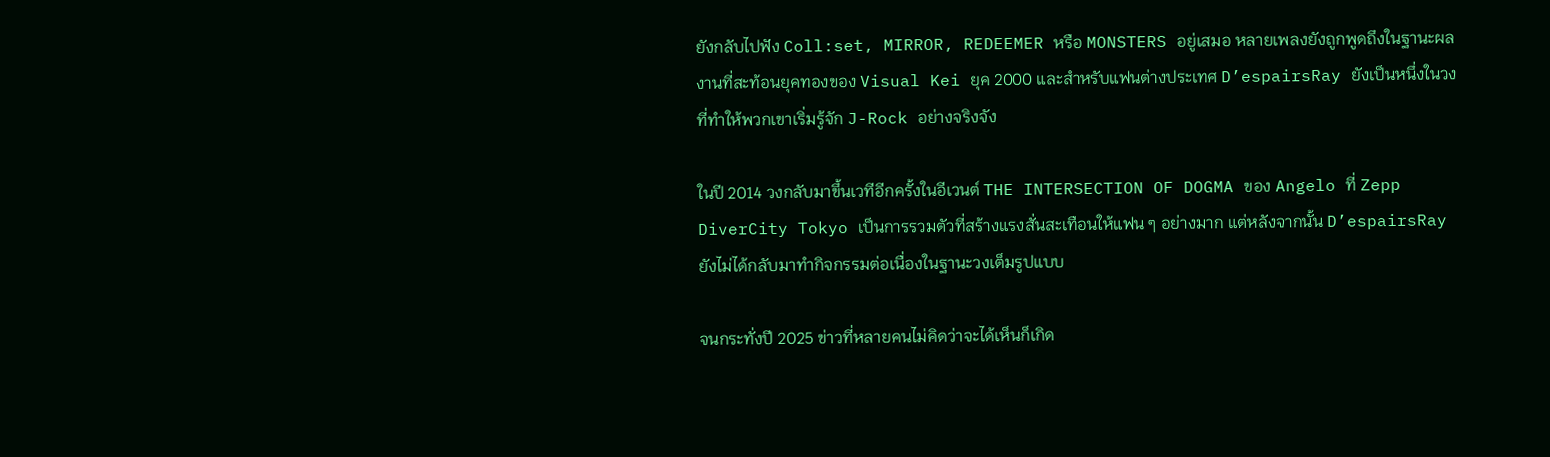ยังกลับไปฟัง Coll:set, MIRROR, REDEEMER หรือ MONSTERS อยู่เสมอ หลายเพลงยังถูกพูดถึงในฐานะผลงานที่สะท้อนยุคทองของ Visual Kei ยุค 2000 และสำหรับแฟนต่างประเทศ D’espairsRay ยังเป็นหนึ่งในวงที่ทำให้พวกเขาเริ่มรู้จัก J-Rock อย่างจริงจัง

ในปี 2014 วงกลับมาขึ้นเวทีอีกครั้งในอีเวนต์ THE INTERSECTION OF DOGMA ของ Angelo ที่ Zepp DiverCity Tokyo เป็นการรวมตัวที่สร้างแรงสั่นสะเทือนให้แฟน ๆ อย่างมาก แต่หลังจากนั้น D’espairsRay ยังไม่ได้กลับมาทำกิจกรรมต่อเนื่องในฐานะวงเต็มรูปแบบ

จนกระทั่งปี 2025 ข่าวที่หลายคนไม่คิดว่าจะได้เห็นก็เกิด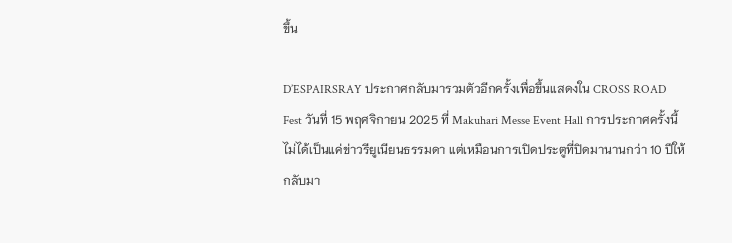ขึ้น

D’ESPAIRSRAY ประกาศกลับมารวมตัวอีกครั้งเพื่อขึ้นแสดงใน CROSS ROAD Fest วันที่ 15 พฤศจิกายน 2025 ที่ Makuhari Messe Event Hall การประกาศครั้งนี้ไม่ได้เป็นแค่ข่าวรียูเนียนธรรมดา แต่เหมือนการเปิดประตูที่ปิดมานานกว่า 10 ปีให้กลับมา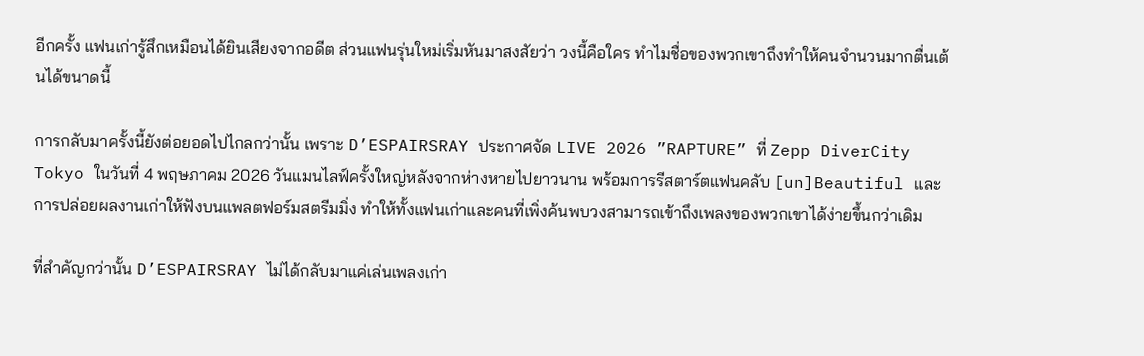อีกครั้ง แฟนเก่ารู้สึกเหมือนได้ยินเสียงจากอดีต ส่วนแฟนรุ่นใหม่เริ่มหันมาสงสัยว่า วงนี้คือใคร ทำไมชื่อของพวกเขาถึงทำให้คนจำนวนมากตื่นเต้นได้ขนาดนี้

การกลับมาครั้งนี้ยังต่อยอดไปไกลกว่านั้น เพราะ D’ESPAIRSRAY ประกาศจัด LIVE 2026 ”RAPTURE” ที่ Zepp DiverCity Tokyo ในวันที่ 4 พฤษภาคม 2026 วันแมนไลฟ์ครั้งใหญ่หลังจากห่างหายไปยาวนาน พร้อมการรีสตาร์ตแฟนคลับ [un]Beautiful และการปล่อยผลงานเก่าให้ฟังบนแพลตฟอร์มสตรีมมิ่ง ทำให้ทั้งแฟนเก่าและคนที่เพิ่งค้นพบวงสามารถเข้าถึงเพลงของพวกเขาได้ง่ายขึ้นกว่าเดิม

ที่สำคัญกว่านั้น D’ESPAIRSRAY ไม่ได้กลับมาแค่เล่นเพลงเก่า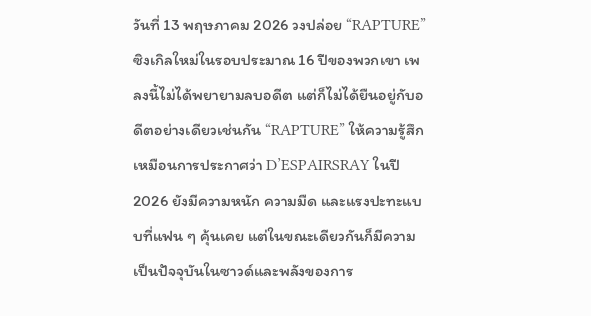วันที่ 13 พฤษภาคม 2026 วงปล่อย “RAPTURE” ซิงเกิลใหม่ในรอบประมาณ 16 ปีของพวกเขา เพลงนี้ไม่ได้พยายามลบอดีต แต่ก็ไม่ได้ยืนอยู่กับอดีตอย่างเดียวเช่นกัน “RAPTURE” ให้ความรู้สึกเหมือนการประกาศว่า D’ESPAIRSRAY ในปี 2026 ยังมีความหนัก ความมืด และแรงปะทะแบบที่แฟน ๆ คุ้นเคย แต่ในขณะเดียวกันก็มีความเป็นปัจจุบันในซาวด์และพลังของการ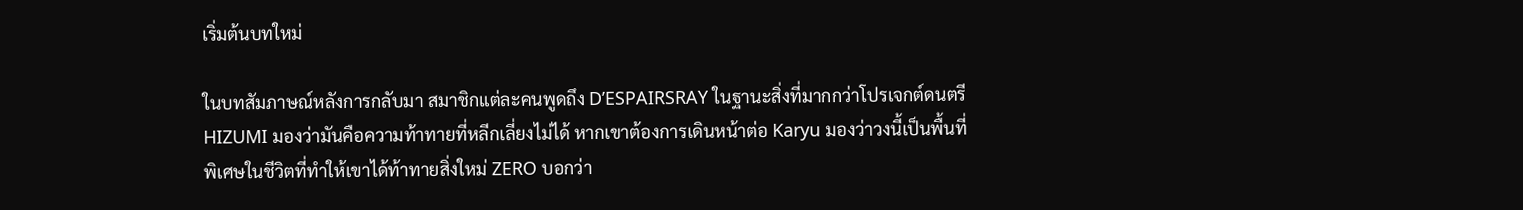เริ่มต้นบทใหม่

ในบทสัมภาษณ์หลังการกลับมา สมาชิกแต่ละคนพูดถึง D’ESPAIRSRAY ในฐานะสิ่งที่มากกว่าโปรเจกต์ดนตรี HIZUMI มองว่ามันคือความท้าทายที่หลีกเลี่ยงไม่ได้ หากเขาต้องการเดินหน้าต่อ Karyu มองว่าวงนี้เป็นพื้นที่พิเศษในชีวิตที่ทำให้เขาได้ท้าทายสิ่งใหม่ ZERO บอกว่า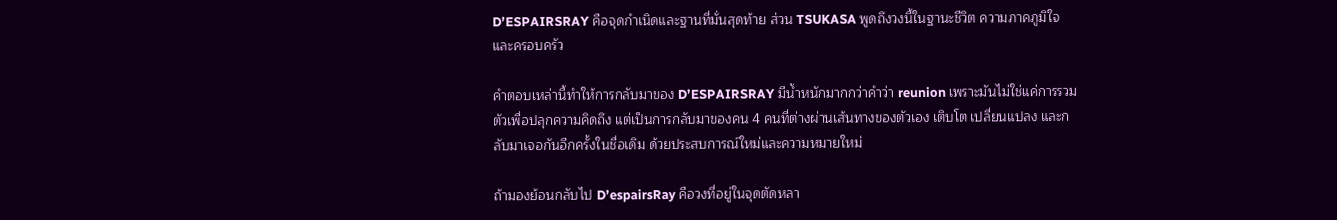D’ESPAIRSRAY คือจุดกำเนิดและฐานที่มั่นสุดท้าย ส่วน TSUKASA พูดถึงวงนี้ในฐานะชีวิต ความภาคภูมิใจ และครอบครัว

คำตอบเหล่านี้ทำให้การกลับมาของ D’ESPAIRSRAY มีน้ำหนักมากกว่าคำว่า reunion เพราะมันไม่ใช่แค่การรวมตัวเพื่อปลุกความคิดถึง แต่เป็นการกลับมาของคน 4 คนที่ต่างผ่านเส้นทางของตัวเอง เติบโต เปลี่ยนแปลง และกลับมาเจอกันอีกครั้งในชื่อเดิม ด้วยประสบการณ์ใหม่และความหมายใหม่

ถ้ามองย้อนกลับไป D’espairsRay คือวงที่อยู่ในจุดตัดหลา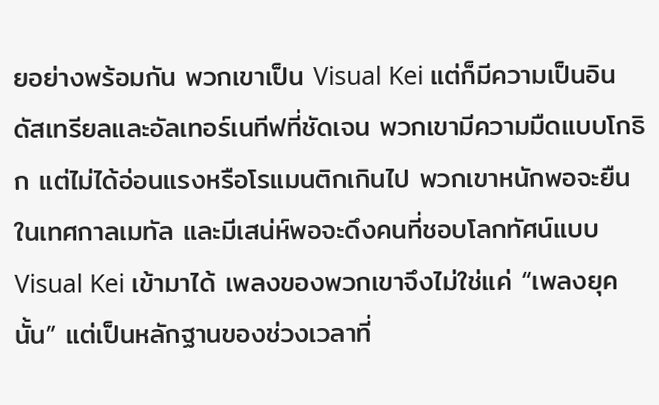ยอย่างพร้อมกัน พวกเขาเป็น Visual Kei แต่ก็มีความเป็นอินดัสเทรียลและอัลเทอร์เนทีฟที่ชัดเจน พวกเขามีความมืดแบบโกธิก แต่ไม่ได้อ่อนแรงหรือโรแมนติกเกินไป พวกเขาหนักพอจะยืนในเทศกาลเมทัล และมีเสน่ห์พอจะดึงคนที่ชอบโลกทัศน์แบบ Visual Kei เข้ามาได้ เพลงของพวกเขาจึงไม่ใช่แค่ “เพลงยุคนั้น” แต่เป็นหลักฐานของช่วงเวลาที่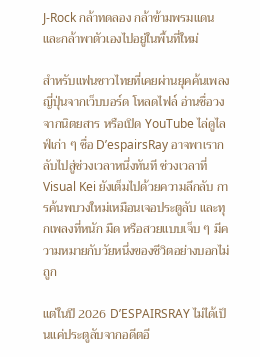J-Rock กล้าทดลอง กล้าข้ามพรมแดน และกล้าพาตัวเองไปอยู่ในพื้นที่ใหม่

สำหรับแฟนชาวไทยที่เคยผ่านยุคค้นเพลงญี่ปุ่นจากเว็บบอร์ด โหลดไฟล์ อ่านชื่อวงจากนิตยสาร หรือเปิด YouTube ไล่ดูไลฟ์เก่า ๆ ชื่อ D’espairsRay อาจพาเรากลับไปสู่ช่วงเวลาหนึ่งทันที ช่วงเวลาที่ Visual Kei ยังเต็มไปด้วยความลึกลับ การค้นพบวงใหม่เหมือนเจอประตูลับ และทุกเพลงที่หนัก มืด หรือสวยแบบเจ็บ ๆ มีความหมายกับวัยหนึ่งของชีวิตอย่างบอกไม่ถูก

แต่ในปี 2026 D’ESPAIRSRAY ไม่ได้เป็นแค่ประตูลับจากอดีตอี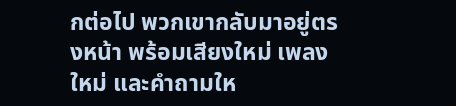กต่อไป พวกเขากลับมาอยู่ตรงหน้า พร้อมเสียงใหม่ เพลงใหม่ และคำถามให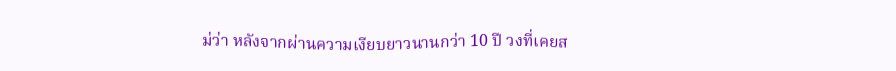ม่ว่า หลังจากผ่านความเงียบยาวนานกว่า 10 ปี วงที่เคยส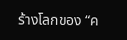ร้างโลกของ “ค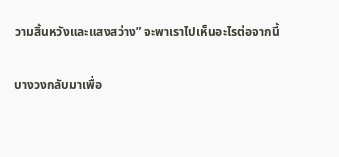วามสิ้นหวังและแสงสว่าง” จะพาเราไปเห็นอะไรต่อจากนี้

บางวงกลับมาเพื่อ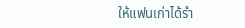ให้แฟนเก่าได้รำ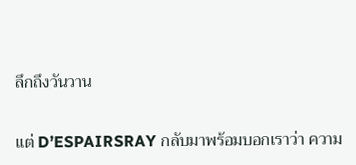ลึกถึงวันวาน

แต่ D’ESPAIRSRAY กลับมาพร้อมบอกเราว่า ความ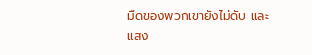มืดของพวกเขายังไม่ดับ และแสง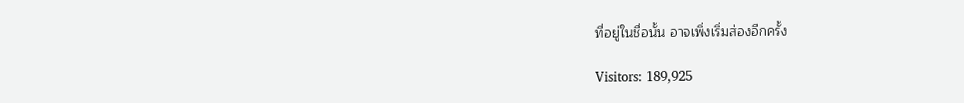ที่อยู่ในชื่อนั้น อาจเพิ่งเริ่มส่องอีกครั้ง

Visitors: 189,925